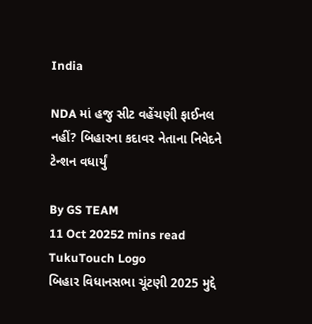India

NDA માં હજુ સીટ વહેંચણી ફાઈનલ નહીં? બિહારના કદાવર નેતાના નિવેદને ટેન્શન વધાર્યું

By GS TEAM
11 Oct 20252 mins read
TukuTouch Logo
બિહાર વિધાનસભા ચૂંટણી 2025 મુદ્દે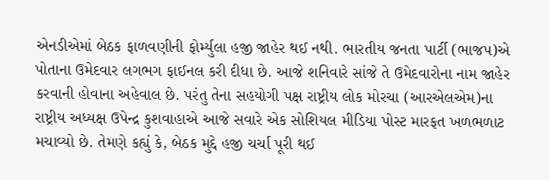એનડીએમાં બેઠક ફાળવણીની ફોર્મ્યુલા હજી જાહેર થઈ નથી. ભારતીય જનતા પાર્ટી (ભાજપ)એ પોતાના ઉમેદવાર લગભગ ફાઈનલ કરી દીધા છે. આજે શનિવારે સાંજે તે ઉમેદવારોના નામ જાહેર કરવાની હોવાના અહેવાલ છે. પરંતુ તેના સહયોગી પક્ષ રાષ્ટ્રીય લોક મોરચા (આરએલએમ)ના રાષ્ટ્રીય અધ્યક્ષ ઉપેન્દ્ર કુશવાહાએ આજે સવારે એક સોશિયલ મીડિયા પોસ્ટ મારફત ખળભળાટ મચાવ્યો છે. તેમણે કહ્યું કે, બેઠક મુદ્દે હજી ચર્ચા પૂરી થઈ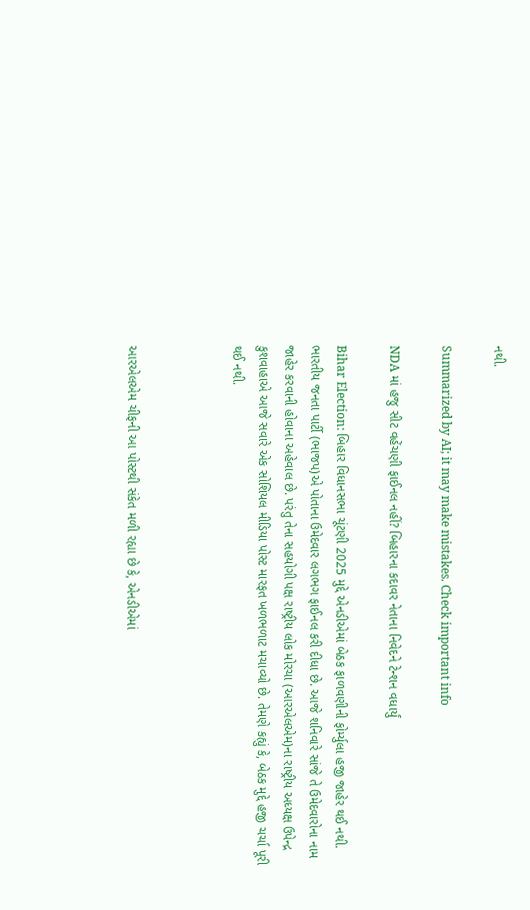નથી.

Summarized by AI; it may make mistakes. Check important info

NDA માં હજુ સીટ વહેંચણી ફાઈનલ નહીં? બિહારના કદાવર નેતાના નિવેદને ટેન્શન વધાર્યું

Bihar Election: બિહાર વિધાનસભા ચૂંટણી 2025 મુદ્દે એનડીએમાં બેઠક ફાળવણીની ફોર્મ્યુલા હજી જાહેર થઈ નથી. ભારતીય જનતા પાર્ટી (ભાજપ)એ પોતાના ઉમેદવાર લગભગ ફાઈનલ કરી દીધા છે. આજે શનિવારે સાંજે તે ઉમેદવારોના નામ જાહેર કરવાની હોવાના અહેવાલ છે. પરંતુ તેના સહયોગી પક્ષ રાષ્ટ્રીય લોક મોરચા (આરએલએમ)ના રાષ્ટ્રીય અધ્યક્ષ ઉપેન્દ્ર કુશવાહાએ આજે સવારે એક સોશિયલ મીડિયા પોસ્ટ મારફત ખળભળાટ મચાવ્યો છે. તેમણે કહ્યું કે, બેઠક મુદ્દે હજી ચર્ચા પૂરી થઈ નથી.



આરએલએમ ચીફની આ પોસ્ટથી સંકેત મળી રહ્યા છે કે, એનડીએમાં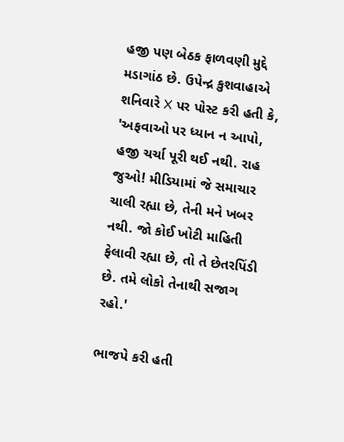હજી પણ બેઠક ફાળવણી મુદ્દે મડાગાંઠ છે. ઉપેન્દ્ર કુશવાહાએ શનિવારે X પર પોસ્ટ કરી હતી કે, 'અફવાઓ પર ધ્યાન ન આપો, હજી ચર્ચા પૂરી થઈ નથી. રાહ જુઓ! મીડિયામાં જે સમાચાર ચાલી રહ્યા છે, તેની મને ખબર નથી. જો કોઈ ખોટી માહિતી ફેલાવી રહ્યા છે, તો તે છેતરપિંડી છે. તમે લોકો તેનાથી સજાગ રહો.'

ભાજપે કરી હતી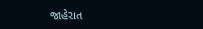જાહેરાત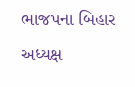ભાજપના બિહાર અધ્યક્ષ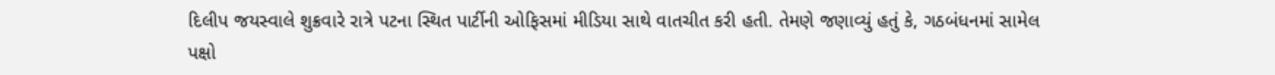દિલીપ જયસ્વાલે શુક્રવારે રાત્રે પટના સ્થિત પાર્ટીની ઓફિસમાં મીડિયા સાથે વાતચીત કરી હતી. તેમણે જણાવ્યું હતું કે, ગઠબંધનમાં સામેલ પક્ષો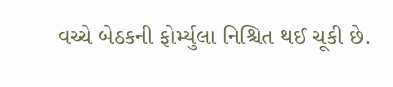વચ્ચે બેઠકની ફોર્મ્યુલા નિશ્ચિત થઈ ચૂકી છે.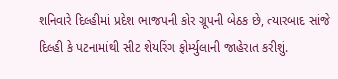શનિવારે દિલ્હીમાં પ્રદેશ ભાજપની કોર ગ્રૂપની બેઠક છે, ત્યારબાદ સાંજે દિલ્હી કે પટનામાંથી સીટ શેયરિંગ ફોર્મ્યુલાની જાહેરાત કરીશું.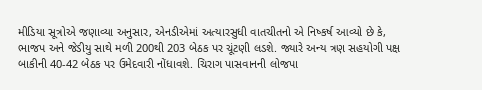મીડિયા સૂત્રોએ જણાવ્યા અનુસાર, એનડીએમાં અત્યારસુધી વાતચીતનો એ નિષ્કર્ષ આવ્યો છે કે, ભાજપ અને જેડીયુ સાથે મળી 200થી 203 બેઠક પર ચૂંટણી લડશે. જ્યારે અન્ય ત્રણ સહયોગી પક્ષ બાકીની 40-42 બેઠક પર ઉમેદવારી નોંધાવશે. ચિરાગ પાસવાનની લોજપા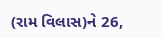(રામ વિલાસ)ને 26,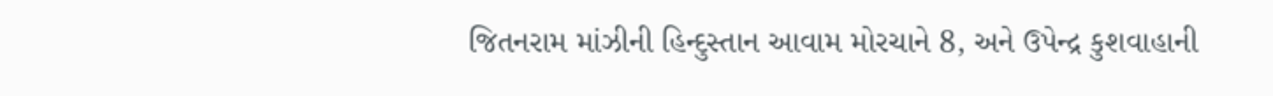જિતનરામ માંઝીની હિન્દુસ્તાન આવામ મોરચાને 8, અને ઉપેન્દ્ર કુશવાહાની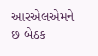આરએલએમને છ બેઠક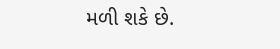મળી શકે છે.